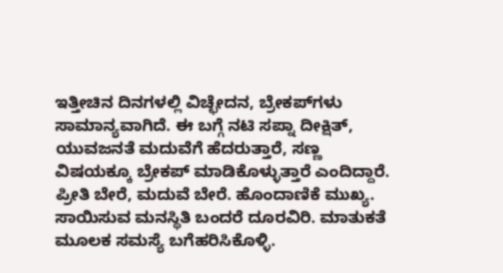ಇತ್ತೀಚಿನ ದಿನಗಳಲ್ಲಿ ವಿಚ್ಛೇದನ, ಬ್ರೇಕಪ್‌ಗಳು ಸಾಮಾನ್ಯವಾಗಿದೆ. ಈ ಬಗ್ಗೆ ನಟಿ ಸಪ್ನಾ ದೀಕ್ಷಿತ್, ಯುವಜನತೆ ಮದುವೆಗೆ ಹೆದರುತ್ತಾರೆ, ಸಣ್ಣ ವಿಷಯಕ್ಕೂ ಬ್ರೇಕಪ್ ಮಾಡಿಕೊಳ್ಳುತ್ತಾರೆ ಎಂದಿದ್ದಾರೆ. ಪ್ರೀತಿ ಬೇರೆ, ಮದುವೆ ಬೇರೆ. ಹೊಂದಾಣಿಕೆ ಮುಖ್ಯ. ಸಾಯಿಸುವ ಮನಸ್ಥಿತಿ ಬಂದರೆ ದೂರವಿರಿ. ಮಾತುಕತೆ ಮೂಲಕ ಸಮಸ್ಯೆ ಬಗೆಹರಿಸಿಕೊಳ್ಳಿ.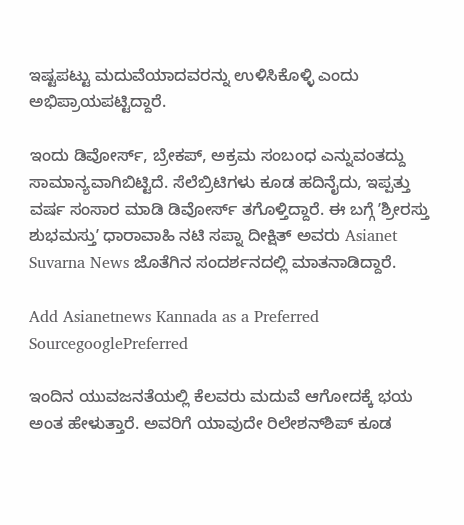ಇಷ್ಟಪಟ್ಟು ಮದುವೆಯಾದವರನ್ನು ಉಳಿಸಿಕೊಳ್ಳಿ ಎಂದು ಅಭಿಪ್ರಾಯಪಟ್ಟಿದ್ದಾರೆ.

ಇಂದು ಡಿವೋರ್ಸ್‌, ಬ್ರೇಕಪ್‌, ಅಕ್ರಮ ಸಂಬಂಧ ಎನ್ನುವಂತದ್ದು ಸಾಮಾನ್ಯವಾಗಿಬಿಟ್ಟಿದೆ. ಸೆಲೆಬ್ರಿಟಿಗಳು ಕೂಡ ಹದಿನೈದು, ಇಪ್ಪತ್ತು ವರ್ಷ ಸಂಸಾರ ಮಾಡಿ ಡಿವೋರ್ಸ್‌ ತಗೊಳ್ತಿದ್ದಾರೆ. ಈ ಬಗ್ಗೆ ʼಶ್ರೀರಸ್ತು ಶುಭಮಸ್ತುʼ ಧಾರಾವಾಹಿ ನಟಿ ಸಪ್ನಾ ದೀಕ್ಷಿತ್‌ ಅವರು Asianet Suvarna News ಜೊತೆಗಿನ ಸಂದರ್ಶನದಲ್ಲಿ ಮಾತನಾಡಿದ್ದಾರೆ.

Add Asianetnews Kannada as a Preferred SourcegooglePreferred

ಇಂದಿನ ಯುವಜನತೆಯಲ್ಲಿ ಕೆಲವರು ಮದುವೆ ಆಗೋದಕ್ಕೆ ಭಯ ಅಂತ ಹೇಳುತ್ತಾರೆ. ಅವರಿಗೆ ಯಾವುದೇ ರಿಲೇಶನ್‌ಶಿಪ್‌ ಕೂಡ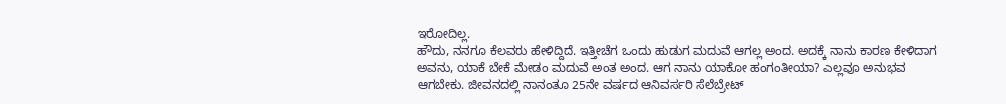ಇರೋದಿಲ್ಲ.
ಹೌದು, ನನಗೂ ಕೆಲವರು ಹೇಳಿದ್ದಿದೆ. ಇತ್ತೀಚೆಗ ಒಂದು ಹುಡುಗ ಮದುವೆ ಆಗಲ್ಲ ಅಂದ. ಅದಕ್ಕೆ ನಾನು ಕಾರಣ ಕೇಳಿದಾಗ ಅವನು, ಯಾಕೆ ಬೇಕೆ ಮೇಡಂ ಮದುವೆ ಅಂತ ಅಂದ. ಆಗ ನಾನು ಯಾಕೋ ಹಂಗಂತೀಯಾ? ಎಲ್ಲವೂ ಅನುಭವ ಆಗಬೇಕು. ಜೀವನದಲ್ಲಿ ನಾನಂತೂ 25ನೇ ವರ್ಷದ ಆನಿವರ್ಸರಿ ಸೆಲೆಬ್ರೇಟ್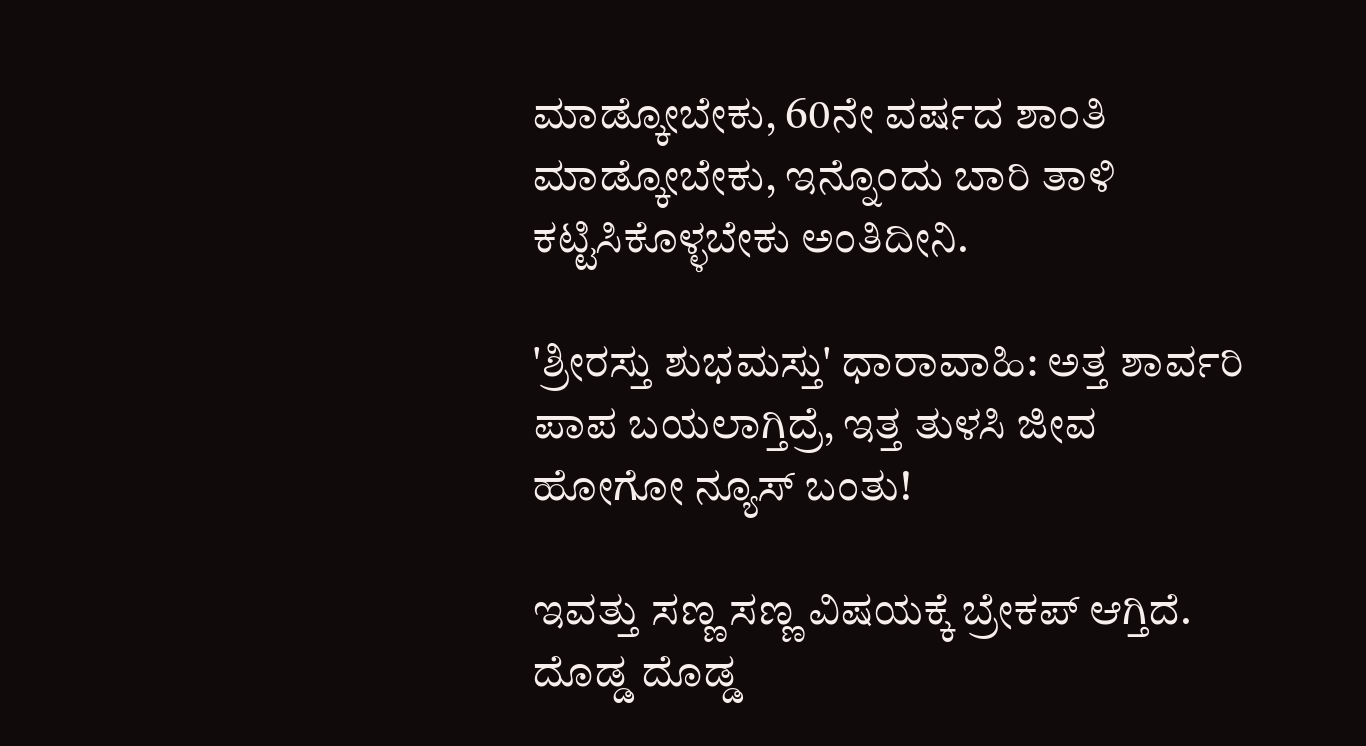ಮಾಡ್ಕೋಬೇಕು, 60ನೇ ವರ್ಷದ ಶಾಂತಿ ಮಾಡ್ಕೋಬೇಕು, ಇನ್ನೊಂದು ಬಾರಿ ತಾಳಿ ಕಟ್ಟಿಸಿಕೊಳ್ಳಬೇಕು ಅಂತಿದೀನಿ.

'ಶ್ರೀರಸ್ತು ಶುಭಮಸ್ತು' ಧಾರಾವಾಹಿ: ಅತ್ತ ಶಾರ್ವರಿ ಪಾಪ ಬಯಲಾಗ್ತಿದ್ರೆ, ಇತ್ತ ತುಳಸಿ ಜೀವ ಹೋಗೋ ನ್ಯೂಸ್‌ ಬಂತು!

ಇವತ್ತು ಸಣ್ಣ ಸಣ್ಣ ವಿಷಯಕ್ಕೆ ಬ್ರೇಕಪ್ ಆಗ್ತಿದೆ. ದೊಡ್ಡ ದೊಡ್ಡ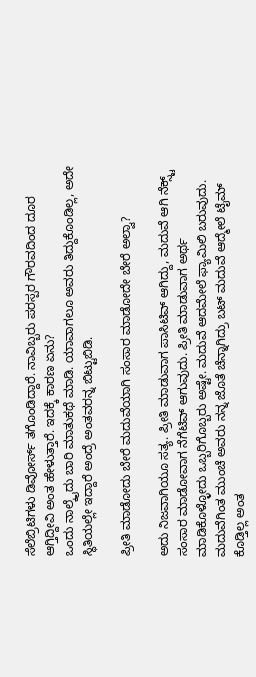ಸೆಲೆಬ್ರಿಟಿಗಳು ಡಿವೋರ್ಸ್ ತಗೊಂಡಿದ್ದಾರೆ. ನಾವಿಬ್ಬರು ಪರಸ್ಪರ ಗೌರವದಿಂದ ದೂರ ಆಗ್ತಿದ್ದೀವಿ ಅಂತ ಹೇಳುತ್ತಾರೆ. ಇದಕ್ಕೆ ಕಾರಣ ಏನು?
ಒಂದು ನಾಲ್ಕೈದು ಬಾರಿ ಮಾತುಕಥೆ ಮಾಡಿ. ಯಾವಾಗಲೂ ಅವರು ತಿದ್ದುಕೊಂಡಿಲ್ಲ, ಅದೇ ಸ್ಥಿತಿಯಲ್ಲೇ ಇದ್ದಾರೆ ಅಂದ್ರೆ ಅಂತವರನ್ನ ಬಿಟ್ಟುಬಿಡಿ.

ಪ್ರೀತಿ ಮಾಡೋದು ಬೇರೆ ಮದುವೆಯಾಗಿ ಸಂಸಾರ ಮಾಡೋದೇ ಬೇರೆ ಅಲ್ವಾ?

ಅದು ನಿಜವಾಗಿಯೂ ಸತ್ಯ. ಪ್ರೀತಿ ಮಾಡುವಾಗ ಪಾಸಿಟಿವ್‌ ಆಗಿದ್ದು, ಮದುವೆ ಆಗಿ ನೆಕ್ಸ್ಟ್ ಸಂಸಾರ ಮಾಡೋವಾಗ ನೆಗೆಟಿವ್‌ ಆಗುವುದು. ಪ್ರೀತಿ ಮಾಡುವಾಗ ಅರ್ಥ ಮಾಡಿಕೊಳ್ಳೋದು ಒಬ್ಬರಿಗೊಬ್ಬರು ಅಷ್ಟೇ. ಮದುವೆ ಆದಮೇಲೆ ಫ್ಯಾಮಿಲಿ ಬರುವುದು. ಮದುವೆಗಿಂತ ಮುಂಚೆ ಅವರು ನನ್ನ ಜೊತೆ ಚೆನ್ನಾಗಿದ್ರು ಬಟ್ ಮದುವೆ ಆದ್ಮೇಲೆ ಟೈಮ್ ಕೊಡ್ತಿಲ್ಲ ಅಂತ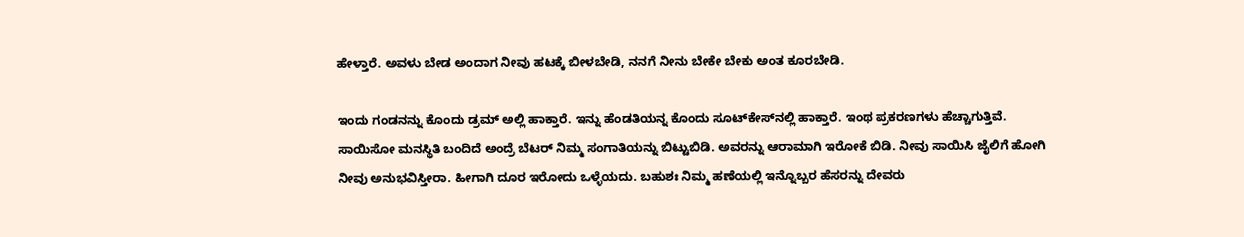ಹೇಳ್ತಾರೆ. ಅವಳು ಬೇಡ ಅಂದಾಗ ನೀವು ಹಟಕ್ಕೆ ಬೀಳಬೇಡಿ, ನನಗೆ ನೀನು ಬೇಕೇ ಬೇಕು ಅಂತ ಕೂರಬೇಡಿ.

ಇಂದು ಗಂಡನನ್ನು ಕೊಂದು ಡ್ರಮ್ ಅಲ್ಲಿ ಹಾಕ್ತಾರೆ. ಇನ್ನು ಹೆಂಡತಿಯನ್ನ ಕೊಂದು ಸೂಟ್‌ಕೇಸ್‌ನಲ್ಲಿ ಹಾಕ್ತಾರೆ. ಇಂಥ ಪ್ರಕರಣಗಳು ಹೆಚ್ಚಾಗುತ್ತಿವೆ.
ಸಾಯಿಸೋ ಮನಸ್ಥಿತಿ ಬಂದಿದೆ ಅಂದ್ರೆ ಬೆಟರ್ ನಿಮ್ಮ ಸಂಗಾತಿಯನ್ನು ಬಿಟ್ಟುಬಿಡಿ. ಅವರನ್ನು ಆರಾಮಾಗಿ ಇರೋಕೆ ಬಿಡಿ. ನೀವು ಸಾಯಿಸಿ ಜೈಲಿಗೆ ಹೋಗಿ ನೀವು ಅನುಭವಿಸ್ತೀರಾ. ಹೀಗಾಗಿ ದೂರ ಇರೋದು ಒಳ್ಳೆಯದು. ಬಹುಶಃ ನಿಮ್ಮ ಹಣೆಯಲ್ಲಿ ಇನ್ನೊಬ್ಬರ ಹೆಸರನ್ನು ದೇವರು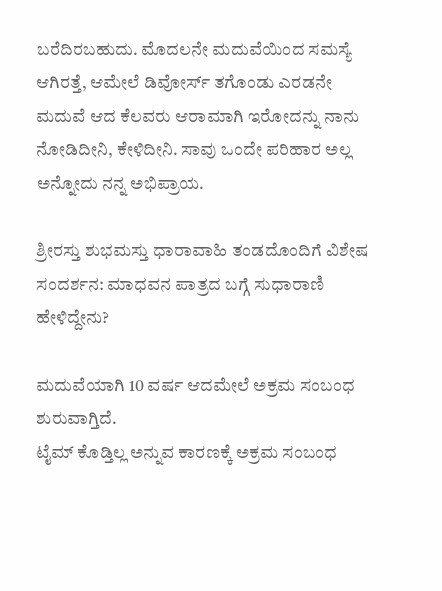ಬರೆದಿರಬಹುದು. ಮೊದಲನೇ ಮದುವೆಯಿಂದ ಸಮಸ್ಯೆ ಆಗಿರತ್ತೆ, ಆಮೇಲೆ ಡಿವೋರ್ಸ್‌ ತಗೊಂಡು ಎರಡನೇ ಮದುವೆ ಆದ ಕೆಲವರು ಆರಾಮಾಗಿ ಇರೋದನ್ನು ನಾನು ನೋಡಿದೀನಿ, ಕೇಳಿದೀನಿ. ಸಾವು ಒಂದೇ ಪರಿಹಾರ ಅಲ್ಲ ಅನ್ನೋದು ನನ್ನ ಅಭಿಪ್ರಾಯ.

ಶ್ರೀರಸ್ತು ಶುಭಮಸ್ತು ಧಾರಾವಾಹಿ ತಂಡದೊಂದಿಗೆ ವಿಶೇಷ ಸಂದರ್ಶನ: ಮಾಧವನ ಪಾತ್ರದ ಬಗ್ಗೆ ಸುಧಾರಾಣಿ ಹೇಳಿದ್ದೇನು?

ಮದುವೆಯಾಗಿ 10 ವರ್ಷ ಆದಮೇಲೆ ಅಕ್ರಮ ಸಂಬಂಧ ಶುರುವಾಗ್ತಿದೆ.
ಟೈಮ್ ಕೊಡ್ತಿಲ್ಲ ಅನ್ನುವ ಕಾರಣಕ್ಕೆ ಅಕ್ರಮ ಸಂಬಂಧ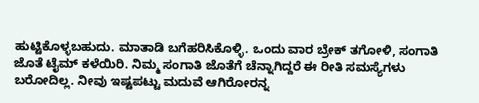ಹುಟ್ಟಿಕೊಳ್ಳಬಹುದು. ಮಾತಾಡಿ ಬಗೆಹರಿಸಿಕೊಳ್ಳಿ. ಒಂದು ವಾರ ಬ್ರೇಕ್ ತಗೋಳಿ, ಸಂಗಾತಿ ಜೊತೆ ಟೈಮ್‌ ಕಳೆಯಿರಿ. ನಿಮ್ಮ ಸಂಗಾತಿ ಜೊತೆಗೆ ಚೆನ್ನಾಗಿದ್ದರೆ ಈ ರೀತಿ ಸಮಸ್ಯೆಗಳು ಬರೋದಿಲ್ಲ. ನೀವು ಇಷ್ಟಪಟ್ಟು ಮದುವೆ ಆಗಿರೋರನ್ನ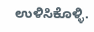ಉಳಿಸಿಕೊಳ್ಳಿ.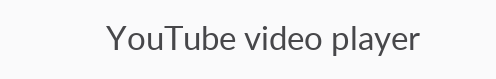YouTube video player